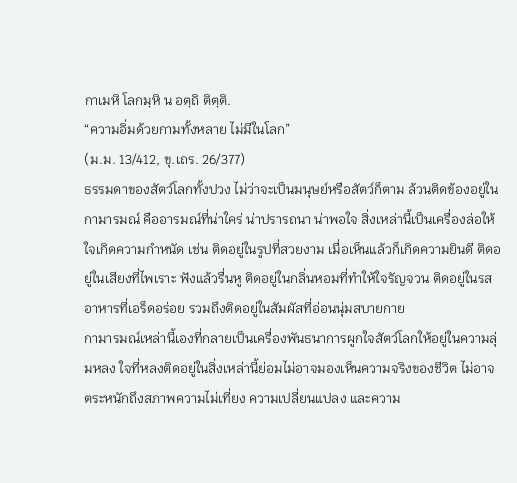กาเมหิ โลกมฺหิ น อตฺถิ ติตฺติ.
“ความอิ่มด้วยกามทั้งหลาย ไม่มีในโลก”
(ม.ม. 13/412, ขุ.เถร. 26/377)
ธรรมดาของสัตว์โลกทั้งปวง ไม่ว่าจะเป็นมนุษย์หรือสัตว์ก็ตาม ล้วนติดข้องอยู่ในกามารมณ์ คืออารมณ์ที่น่าใคร่ น่าปรารถนา น่าพอใจ สิ่งเหล่านี้เป็นเครื่องล่อให้ใจเกิดความกำหนัด เช่น ติดอยู่ในรูปที่สวยงาม เมื่อเห็นแล้วก็เกิดความยินดี ติดอยู่ในเสียงที่ไพเราะ ฟังแล้วรื่นหู ติดอยู่ในกลิ่นหอมที่ทำให้ใจรัญจวน ติดอยู่ในรสอาหารที่เอร็ดอร่อย รวมถึงติดอยู่ในสัมผัสที่อ่อนนุ่มสบายกาย
กามารมณ์เหล่านี้เองที่กลายเป็นเครื่องพันธนาการผูกใจสัตว์โลกให้อยู่ในความลุ่มหลง ใจที่หลงติดอยู่ในสิ่งเหล่านี้ย่อมไม่อาจมองเห็นความจริงของชีวิต ไม่อาจตระหนักถึงสภาพความไม่เที่ยง ความเปลี่ยนแปลง และความ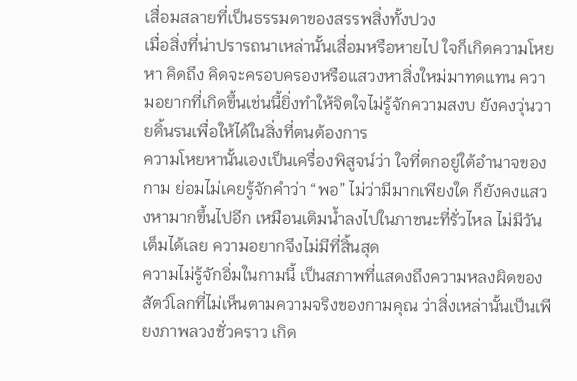เสื่อมสลายที่เป็นธรรมดาของสรรพสิ่งทั้งปวง
เมื่อสิ่งที่น่าปรารถนาเหล่านั้นเสื่อมหรือหายไป ใจก็เกิดความโหยหา คิดถึง คิดจะครอบครองหรือแสวงหาสิ่งใหม่มาทดแทน ความอยากที่เกิดขึ้นเช่นนี้ยิ่งทำให้จิตใจไม่รู้จักความสงบ ยังคงวุ่นวายดิ้นรนเพื่อให้ได้ในสิ่งที่ตนต้องการ
ความโหยหานั้นเองเป็นเครื่องพิสูจน์ว่า ใจที่ตกอยู่ใต้อำนาจของกาม ย่อมไม่เคยรู้จักคำว่า “พอ” ไม่ว่ามีมากเพียงใด ก็ยังคงแสวงหามากขึ้นไปอีก เหมือนเติมน้ำลงไปในภาชนะที่รั่วไหล ไม่มีวันเต็มได้เลย ความอยากจึงไม่มีที่สิ้นสุด
ความไม่รู้จักอิ่มในกามนี้ เป็นสภาพที่แสดงถึงความหลงผิดของสัตว์โลกที่ไม่เห็นตามความจริงของกามคุณ ว่าสิ่งเหล่านั้นเป็นเพียงภาพลวงชั่วคราว เกิด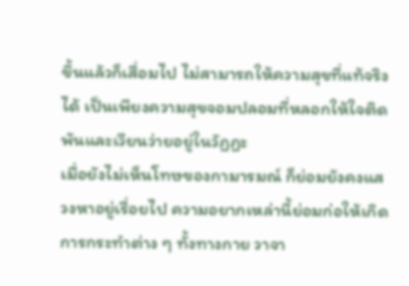ขึ้นแล้วก็เสื่อมไป ไม่สามารถให้ความสุขที่แท้จริงได้ เป็นเพียงความสุขจอมปลอมที่หลอกให้ใจติดพันและเวียนว่ายอยู่ในวัฏฏะ
เมื่อยังไม่เห็นโทษของกามารมณ์ ก็ย่อมยังคงแสวงหาอยู่เรื่อยไป ความอยากเหล่านี้ย่อมก่อให้เกิดการกระทำต่าง ๆ ทั้งทางกาย วาจา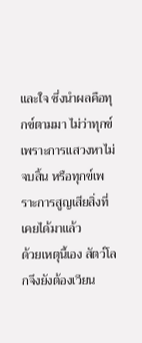และใจ ซึ่งนำผลคือทุกข์ตามมา ไม่ว่าทุกข์เพราะการแสวงหาไม่จบสิ้น หรือทุกข์เพราะการสูญเสียสิ่งที่เคยได้มาแล้ว
ด้วยเหตุนี้เอง สัตว์โลกจึงยังต้องเวียน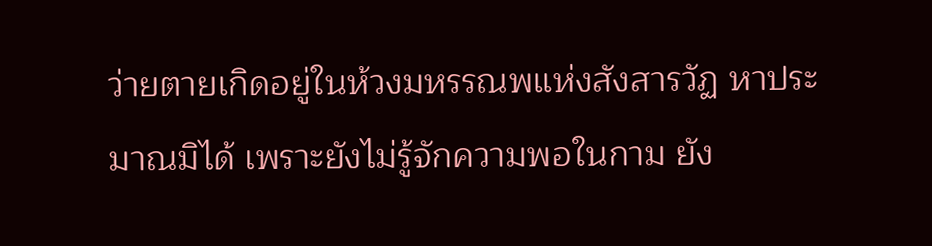ว่ายตายเกิดอยู่ในห้วงมหรรณพแห่งสังสารวัฏ หาประมาณมิได้ เพราะยังไม่รู้จักความพอในกาม ยัง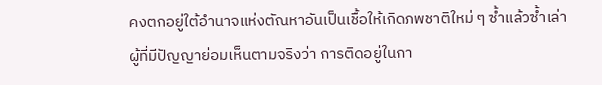คงตกอยู่ใต้อำนาจแห่งตัณหาอันเป็นเชื้อให้เกิดภพชาติใหม่ ๆ ซ้ำแล้วซ้ำเล่า
ผู้ที่มีปัญญาย่อมเห็นตามจริงว่า การติดอยู่ในกา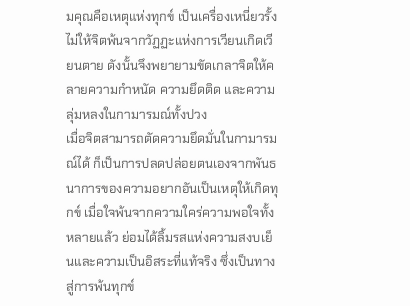มคุณคือเหตุแห่งทุกข์ เป็นเครื่องเหนี่ยวรั้งไม่ให้จิตพ้นจากวัฏฏะแห่งการเวียนเกิดเวียนตาย ดังนั้นจึงพยายามขัดเกลาจิตให้คลายความกำหนัด ความยึดติด และความลุ่มหลงในกามารมณ์ทั้งปวง
เมื่อจิตสามารถตัดความยึดมั่นในกามารมณ์ได้ ก็เป็นการปลดปล่อยตนเองจากพันธนาการของความอยากอันเป็นเหตุให้เกิดทุกข์ เมื่อใจพ้นจากความใคร่ความพอใจทั้งหลายแล้ว ย่อมได้ลิ้มรสแห่งความสงบเย็นและความเป็นอิสระที่แท้จริง ซึ่งเป็นทางสู่การพ้นทุกข์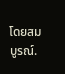โดยสมบูรณ์.